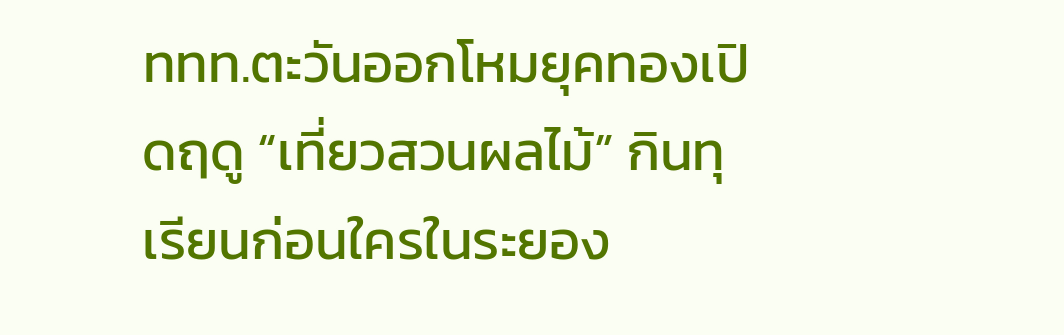ททท.ตะวันออกโหมยุคทองเปิดฤดู “เที่ยวสวนผลไม้” กินทุเรียนก่อนใครในระยอง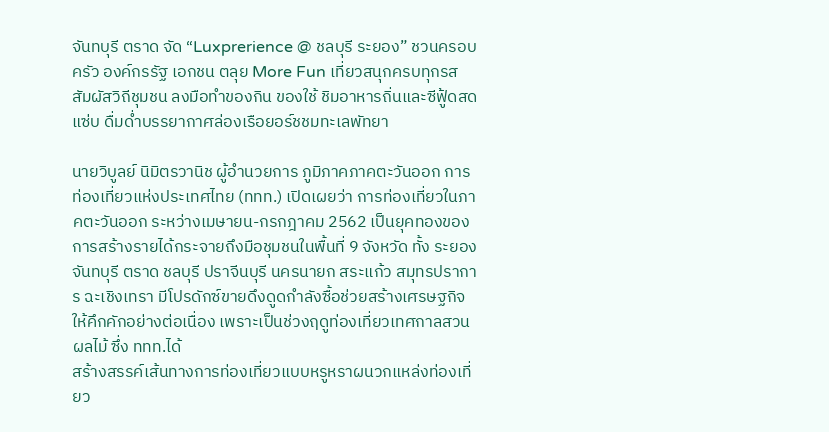จันทบุรี ตราด จัด “Luxprerience @ ชลบุรี ระยอง” ชวนครอบครัว องค์กรรัฐ เอกชน ตลุย More Fun เที่ยวสนุกครบทุกรส สัมผัสวิถีชุมชน ลงมือทำของกิน ของใช้ ชิมอาหารถิ่นและซีฟู้ดสดแซ่บ ดื่มด่ำบรรยากาศล่องเรือยอร์ชชมทะเลพัทยา

นายวิบูลย์ นิมิตรวานิช ผู้อำนวยการ ภูมิภาคภาคตะวันออก การท่องเที่ยวแห่งประเทศไทย (ททท.) เปิดเผยว่า การท่องเที่ยวในภาคตะวันออก ระหว่างเมษายน-กรกฎาคม 2562 เป็นยุคทองของการสร้างรายได้กระจายถึงมือชุมชนในพื้นที่ 9 จังหวัด ทั้ง ระยอง จันทบุรี ตราด ชลบุรี ปราจีนบุรี นครนายก สระแก้ว สมุทรปราการ ฉะเชิงเทรา มีโปรดักซ์ขายดึงดูดกำลังซื้อช่วยสร้างเศรษฐกิจให้คึกคักอย่างต่อเนื่อง เพราะเป็นช่วงฤดูท่องเที่ยวเทศกาลสวนผลไม้ ซึ่ง ททท.ได้
สร้างสรรค์เส้นทางการท่องเที่ยวแบบหรูหราผนวกแหล่งท่องเที่ยว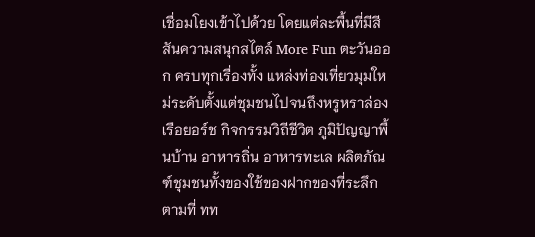เชื่อมโยงเข้าไปด้วย โดยแต่ละพื้นที่มีสีสันความสนุกสไตล์ More Fun ตะวันออก ครบทุกเรื่องทั้ง แหล่งท่องเที่ยวมุมใหม่ระดับตั้งแต่ชุมชนไปจนถึงหรูหราล่องเรือยอร์ช กิจกรรมวิถีชีวิต ภูมิปัญญาพื้นบ้าน อาหารถิ่น อาหารทะเล ผลิตภัณฑ์ชุมชนทั้งของใช้ของฝากของที่ระลึก
ตามที่ ทท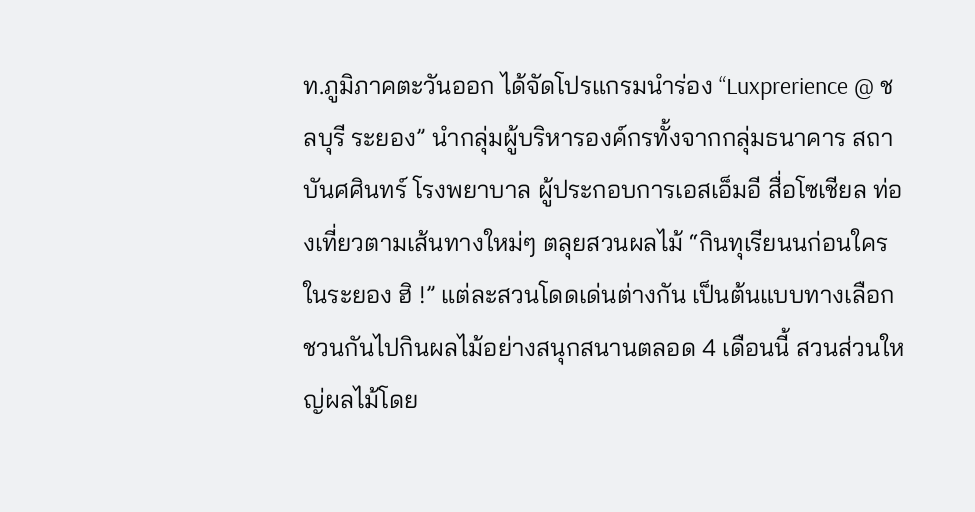ท.ภูมิภาคตะวันออก ได้จัดโปรแกรมนำร่อง “Luxprerience @ ชลบุรี ระยอง” นำกลุ่มผู้บริหารองค์กรทั้งจากกลุ่มธนาคาร สถาบันศศินทร์ โรงพยาบาล ผู้ประกอบการเอสเอ็มอี สื่อโซเชียล ท่องเที่ยวตามเส้นทางใหม่ๆ ตลุยสวนผลไม้ “กินทุเรียนนก่อนใครในระยอง ฮิ !” แต่ละสวนโดดเด่นต่างกัน เป็นต้นแบบทางเลือกชวนกันไปกินผลไม้อย่างสนุกสนานตลอด 4 เดือนนี้ สวนส่วนใหญ่ผลไม้โดย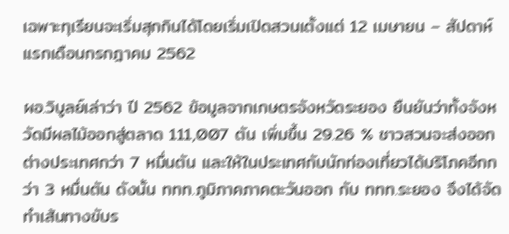เฉพาะทุเรียนจะเริ่มสุกกินได้โดยเริ่มเปิดสวนเตั้งแต่ 12 เมษายน – สัปดาห์แรกเดือนกรกฎาคม 2562

ผอ.วิบูลย์เล่าว่า ปี 2562 ข้อมูลจากเกษตรจังหวัดระยอง ยืนยันว่าทั้งจังหวัดมีผลไม้ออกสู่ตลาด 111,007 ตัน เพิ่มขึ้น 29.26 % ชาวสวนจะส่งออกต่างประเทศกว่า 7 หมื่นตัน และให้ในประเทศกับนักท่องเที่ยวได้บริโภคอีกกว่า 3 หมื่นตัน ดังนั้น ททท.ภูมิภาคภาคตะวันออก กับ ททท.ระยอง จึงได้จัดทำเส้นทางขับร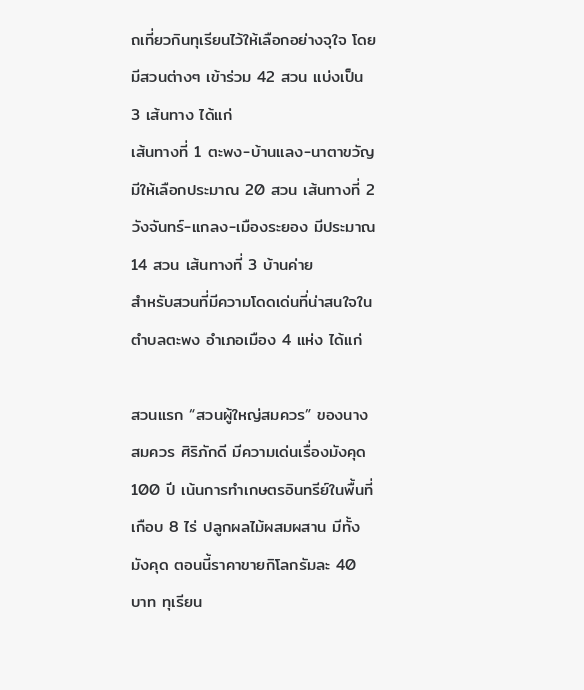ถเที่ยวกินทุเรียนไว้ให้เลือกอย่างจุใจ โดยมีสวนต่างๆ เข้าร่วม 42 สวน แบ่งเป็น 3 เส้นทาง ได้แก่
เส้นทางที่ 1 ตะพง-บ้านแลง-นาตาขวัญ มีให้เลือกประมาณ 20 สวน เส้นทางที่ 2 วังจันทร์-แกลง-เมืองระยอง มีประมาณ 14 สวน เส้นทางที่ 3 บ้านค่าย
สำหรับสวนที่มีความโดดเด่นที่น่าสนใจในตำบลตะพง อำเภอเมือง 4 แห่ง ได้แก่

สวนแรก “สวนผู้ใหญ่สมควร” ของนางสมควร ศิริภักดี มีความเด่นเรื่องมังคุด 100 ปี เน้นการทำเกษตรอินทรีย์ในพื้นที่เกือบ 8 ไร่ ปลูกผลไม้ผสมผสาน มีทั้งมังคุด ตอนนี้ราคาขายกิโลกรัมละ 40 บาท ทุเรียน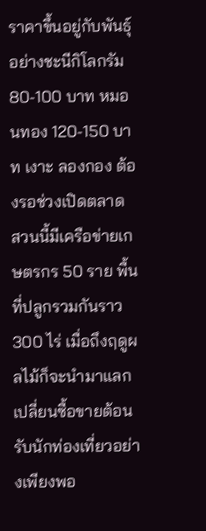ราคาขึ้นอยู่กับพันธุ์ อย่างชะนีกิโลกรัม 80-100 บาท หมอนทอง 120-150 บาท เงาะ ลองกอง ต้องรอช่วงเปิดตลาด สวนนี้มีเครือข่ายเกษตรกร 50 ราย พื้นที่ปลูกรวมกันราว 300 ไร่ เมื่อถึงฤดูผลไม้ก็จะนำมาแลกเปลี่ยนซื้อขายต้อนรับนักท่องเที่ยวอย่างเพียงพอ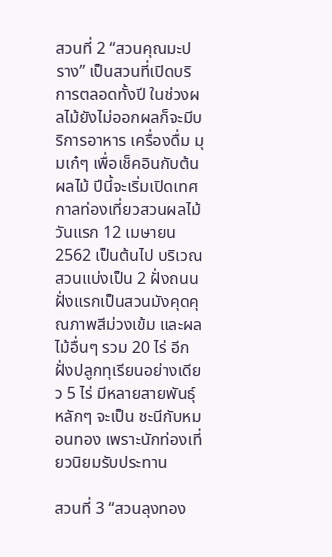สวนที่ 2 “สวนคุณมะปราง” เป็นสวนที่เปิดบริการตลอดทั้งปี ในช่วงผลไม้ยังไม่ออกผลก็จะมีบริการอาหาร เครื่องดื่ม มุมเก๋ๆ เพื่อเช็คอินกับต้นผลไม้ ปีนี้จะเริ่มเปิดเทศกาลท่องเที่ยวสวนผลไม้วันแรก 12 เมษายน 2562 เป็นต้นไป บริเวณสวนแบ่งเป็น 2 ฝั่งถนน ฝั่งแรกเป็นสวนมังคุดคุณภาพสีม่วงเข้ม และผลไม้อื่นๆ รวม 20 ไร่ อีกฝั่งปลูกทุเรียนอย่างเดียว 5 ไร่ มีหลายสายพันธุ์หลักๆ จะเป็น ชะนีกับหมอนทอง เพราะนักท่องเที่ยวนิยมรับประทาน

สวนที่ 3 “สวนลุงทอง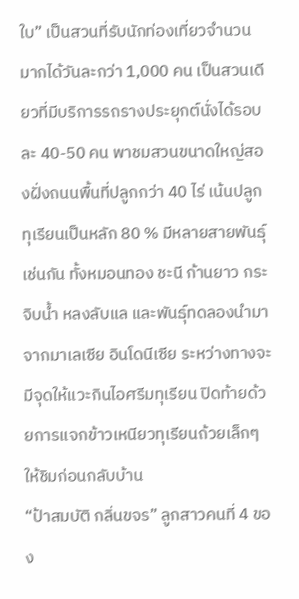ใบ” เป็นสวนที่รับนักท่องเที่ยวจำนวนมากได้วันละกว่า 1,000 คน เป็นสวนเดียวที่มีบริการรถรางประยุกต์นั่งได้รอบละ 40-50 คน พาชมสวนขนาดใหญ่สองฝั่งถนนพื้นที่ปลูกกว่า 40 ไร่ เน้นปลูกทุเรียนเป็นหลัก 80 % มีหลายสายพันธุ์เช่นกัน ทั้งหมอนทอง ชะนี ก้านยาว กระจิบน้ำ หลงลับแล และพันธุ์ทดลองนำมาจากมาเลเซีย อินโดนีเซีย ระหว่างทางจะมีจุดให้แวะกินไอศรีมทุเรียน ปิดท้ายด้วยการแจกข้าวเหนียวทุเรียนถ้วยเล็กๆ ให้ชิมก่อนกลับบ้าน
“ป้าสมบัติ กลิ่นขจร” ลูกสาวคนที่ 4 ของ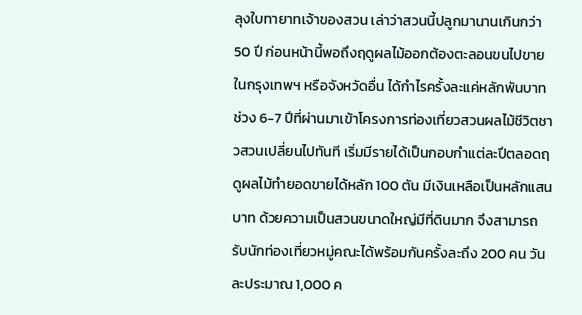ลุงใบทายาทเจ้าของสวน เล่าว่าสวนนี้ปลูกมานานเกินกว่า 50 ปี ก่อนหน้านี้พอถึงฤดูผลไม้ออกต้องตะลอนขนไปขายในกรุงเทพฯ หรือจังหวัดอื่น ได้กำไรครั้งละแค่หลักพันบาท ช่วง 6-7 ปีที่ผ่านมาเข้าโครงการท่องเที่ยวสวนผลไม้ชีวิตชาวสวนเปลี่ยนไปทันที เริ่มมีรายได้เป็นกอบกำแต่ละปีตลอดฤดูผลไม้ทำยอดขายได้หลัก 100 ตัน มีเงินเหลือเป็นหลักแสนบาท ด้วยความเป็นสวนขนาดใหญ่มีที่ดินมาก จึงสามารถรับนักท่องเที่ยวหมู่คณะได้พร้อมกันครั้งละถึง 200 คน วันละประมาณ 1,000 ค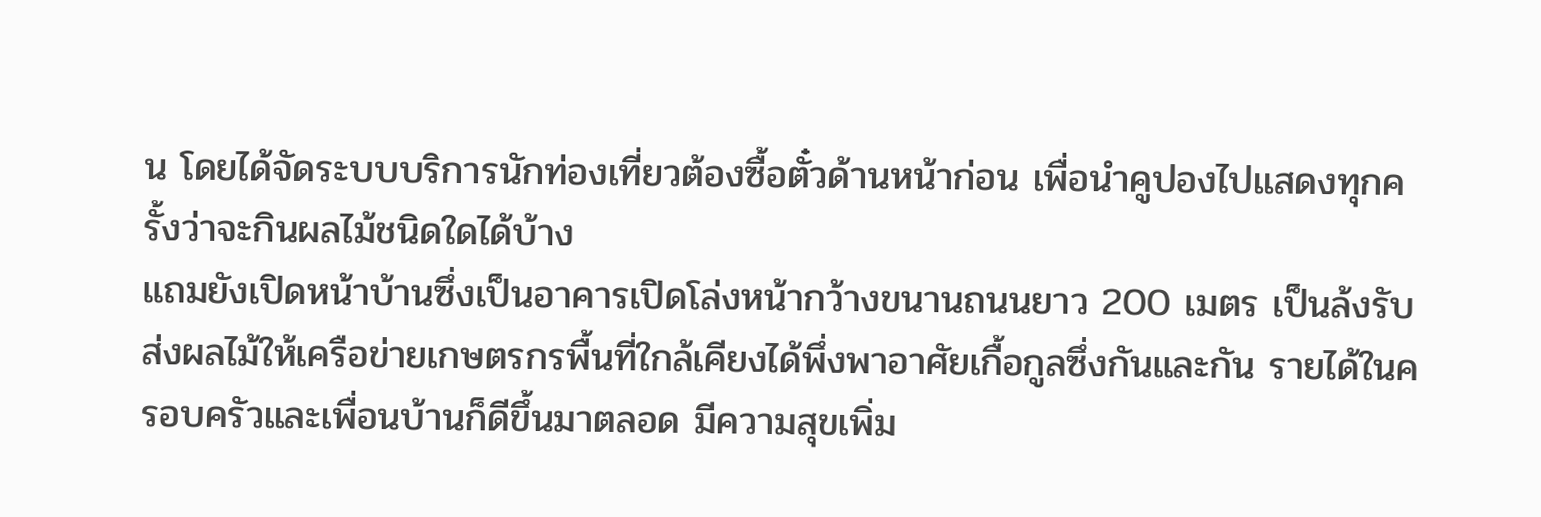น โดยได้จัดระบบบริการนักท่องเที่ยวต้องซื้อตั๋วด้านหน้าก่อน เพื่อนำคูปองไปแสดงทุกครั้งว่าจะกินผลไม้ชนิดใดได้บ้าง
แถมยังเปิดหน้าบ้านซึ่งเป็นอาคารเปิดโล่งหน้ากว้างขนานถนนยาว 200 เมตร เป็นล้งรับส่งผลไม้ให้เครือข่ายเกษตรกรพื้นที่ใกล้เคียงได้พึ่งพาอาศัยเกื้อกูลซึ่งกันและกัน รายได้ในครอบครัวและเพื่อนบ้านก็ดีขึ้นมาตลอด มีความสุขเพิ่ม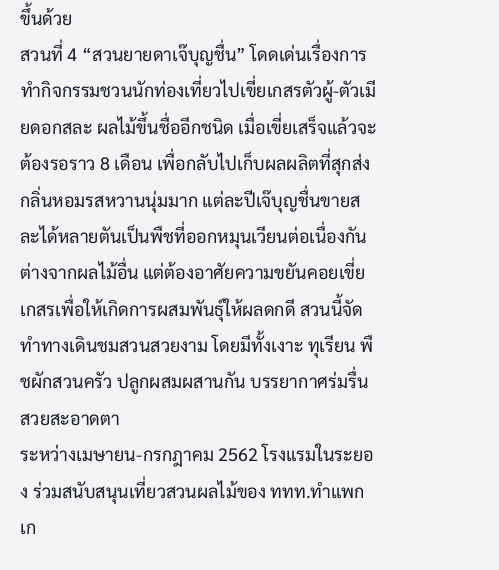ขึ้นด้วย
สวนที่ 4 “สวนยายดาเจ๊บุญชื่น” โดดเด่นเรื่องการทำกิจกรรมชวนนักท่องเที่ยวไปเขี่ยเกสรตัวผู้-ตัวเมียดอกสละ ผลไม้ขึ้นชื่ออีกชนิด เมื่อเขี่ยเสร็จแล้วจะต้องรอราว 8 เดือน เพื่อกลับไปเก็บผลผลิตที่สุกส่งกลิ่นหอมรสหวานนุ่มมาก แต่ละปีเจ๊บุญชื่นขายสละได้หลายตันเป็นพืชที่ออกหมุนเวียนต่อเนื่องกันต่างจากผลไม้อื่น แต่ต้องอาศัยความขยันคอยเขี่ยเกสรเพื่อให้เกิดการผสมพันธุ์ให้ผลดกดี สวนนี้จัดทำทางเดินชมสวนสวยงาม โดยมีทั้งเงาะ ทุเรียน พืชผักสวนครัว ปลูกผสมผสานกัน บรรยากาศร่มรื่น สวยสะอาดตา
ระหว่างเมษายน-กรกฎาคม 2562 โรงแรมในระยอง ร่วมสนับสนุนเที่ยวสวนผลไม้ของ ททท.ทำแพกเก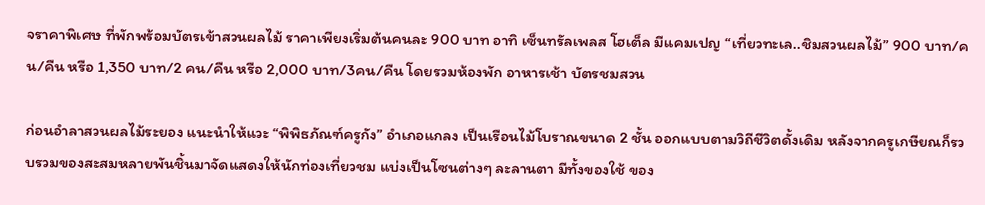จราคาพิเศษ ที่พักพร้อมบัตรเข้าสวนผลไม้ ราคาเพียงเริ่มต้นคนละ 900 บาท อาทิ เซ็นทรัลเพลส โฮเต็ล มีแคมเปญ “เที่ยวทะเล..ชิมสวนผลไม้” 900 บาท/คน/คืน หรือ 1,350 บาท/2 คน/คืน หรือ 2,000 บาท/3คน/คืน โดยรวมห้องพัก อาหารเช้า บัตรชมสวน

ก่อนอำลาสวนผลไม้ระยอง แนะนำให้แวะ “พิพิธภัณฑ์ครูกัง” อำเภอแกลง เป็นเรือนไม้โบราณขนาด 2 ชั้น ออกแบบตามวิถีชีวิตดั้งเดิม หลังจากครูเกษียณก็รวบรวมของสะสมหลายพันชิ้นมาจัดแสดงให้นักท่องเที่ยวชม แบ่งเป็นโซนต่างๆ ละลานตา มีทั้งของใช้ ของ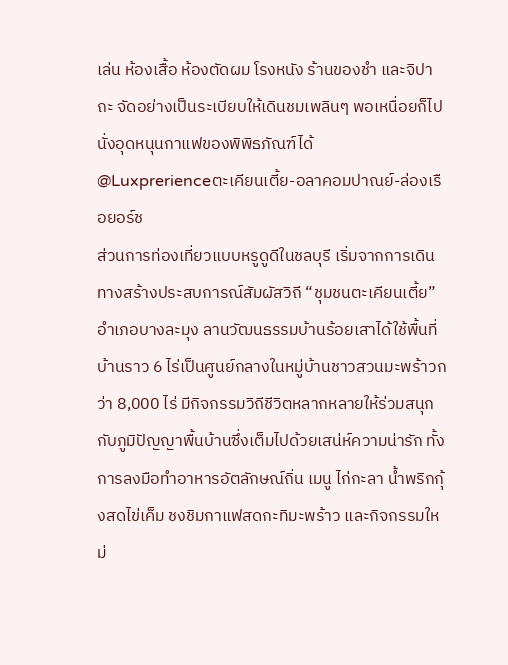เล่น ห้องเสื้อ ห้องตัดผม โรงหนัง ร้านของชำ และจิปาถะ จัดอย่างเป็นระเบียบให้เดินชมเพลินๆ พอเหนื่อยก็ไปนั่งอุดหนุนกาแฟของพิพิธภัณฑ์ได้
@Luxprerienceตะเคียนเตี้ย-อลาคอมปาณย์-ล่องเรือยอร์ช
ส่วนการท่องเที่ยวแบบหรูดูดีในชลบุรี เริ่มจากการเดินทางสร้างประสบการณ์สัมผัสวิถี “ชุมชนตะเคียนเตี้ย” อำเภอบางละมุง ลานวัฒนธรรมบ้านร้อยเสาได้ใช้พื้นที่บ้านราว 6 ไร่เป็นศูนย์กลางในหมู่บ้านชาวสวนมะพร้าวกว่า 8,000 ไร่ มีกิจกรรมวิถีชีวิตหลากหลายให้ร่วมสนุกกับภูมิปัญญาพื้นบ้านซึ่งเต็มไปด้วยเสน่ห์ความน่ารัก ทั้งการลงมือทำอาหารอัตลักษณ์ถิ่น เมนู ไก่กะลา น้ำพริกกุ้งสดไข่เค็ม ชงชิมกาแฟสดกะทิมะพร้าว และกิจกรรมใหม่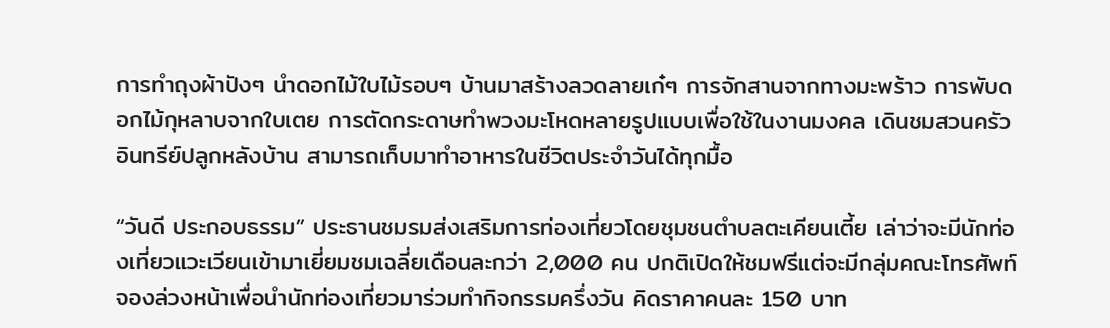การทำถุงผ้าปังๆ นำดอกไม้ใบไม้รอบๆ บ้านมาสร้างลวดลายเก๋ๆ การจักสานจากทางมะพร้าว การพับดอกไม้กุหลาบจากใบเตย การตัดกระดาษทำพวงมะโหดหลายรูปแบบเพื่อใช้ในงานมงคล เดินชมสวนครัวอินทรีย์ปลูกหลังบ้าน สามารถเก็บมาทำอาหารในชีวิตประจำวันได้ทุกมื้อ

“วันดี ประกอบธรรม” ประธานชมรมส่งเสริมการท่องเที่ยวโดยชุมชนตำบลตะเคียนเตี้ย เล่าว่าจะมีนักท่องเที่ยวแวะเวียนเข้ามาเยี่ยมชมเฉลี่ยเดือนละกว่า 2,000 คน ปกติเปิดให้ชมฟรีแต่จะมีกลุ่มคณะโทรศัพท์จองล่วงหน้าเพื่อนำนักท่องเที่ยวมาร่วมทำกิจกรรมครึ่งวัน คิดราคาคนละ 150 บาท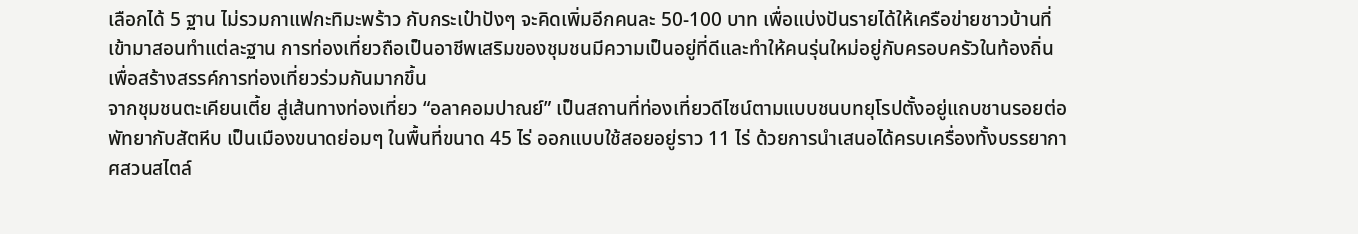เลือกได้ 5 ฐาน ไม่รวมกาแฟกะทิมะพร้าว กับกระเป๋าปังๆ จะคิดเพิ่มอีกคนละ 50-100 บาท เพื่อแบ่งปันรายได้ให้เครือข่ายชาวบ้านที่เข้ามาสอนทำแต่ละฐาน การท่องเที่ยวถือเป็นอาชีพเสริมของชุมชนมีความเป็นอยู่ที่ดีและทำให้คนรุ่นใหม่อยู่กับครอบครัวในท้องถิ่นเพื่อสร้างสรรค์การท่องเที่ยวร่วมกันมากขึ้น
จากชุมชนตะเคียนเตี้ย สู่เส้นทางท่องเที่ยว “อลาคอมปาณย์” เป็นสถานที่ท่องเที่ยวดีไซน์ตามแบบชนบทยุโรปตั้งอยู่แถบชานรอยต่อพัทยากับสัตหีบ เป็นเมืองขนาดย่อมๆ ในพื้นที่ขนาด 45 ไร่ ออกแบบใช้สอยอยู่ราว 11 ไร่ ด้วยการนำเสนอได้ครบเครื่องทั้งบรรยากาศสวนสไตล์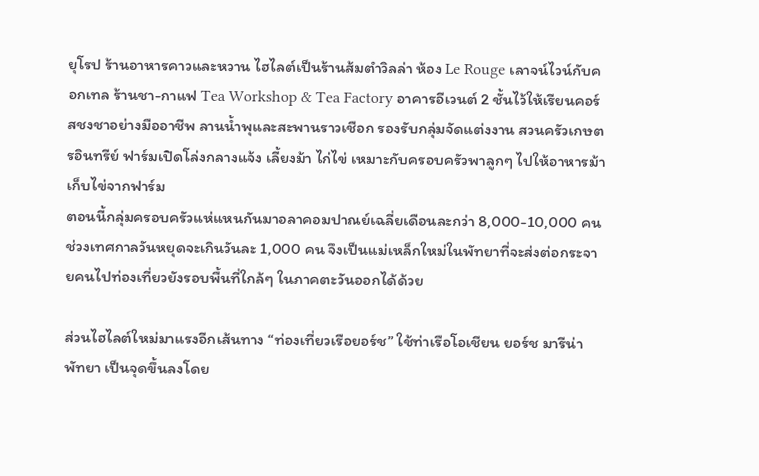ยุโรป ร้านอาหารคาวและหวาน ไฮไลต์เป็นร้านส้มตำวิลล่า ห้อง Le Rouge เลาจน์ไวน์กับคอกเทล ร้านชา-กาแฟ Tea Workshop & Tea Factory อาคารอีเวนต์ 2 ชั้นไว้ให้เรียนคอร์สชงชาอย่างมืออาชีพ ลานน้ำพุและสะพานราวเชือก รองรับกลุ่มจัดแต่งงาน สวนครัวเกษตรอินทรีย์ ฟาร์มเปิดโล่งกลางแจ้ง เลี้ยงม้า ไก่ไข่ เหมาะกับครอบครัวพาลูกๆ ไปให้อาหารม้าเก็บไข่จากฟาร์ม
ตอนนี้กลุ่มครอบครัวแห่แหนกันมาอลาคอมปาณย์เฉลี่ยเดือนละกว่า 8,000-10,000 คน ช่วงเทศกาลวันหยุดจะเกินวันละ 1,000 คน จึงเป็นแม่เหล็กใหม่ในพัทยาที่จะส่งต่อกระจายคนไปท่องเที่ยวยังรอบพื้นที่ใกล้ๆ ในภาคตะวันออกได้ด้วย

ส่วนไฮไลต์ใหม่มาแรงอีกเส้นทาง “ท่องเที่ยวเรือยอร์ช” ใช้ท่าเรือโอเชียน ยอร์ช มารีน่า พัทยา เป็นจุดขึ้นลงโดย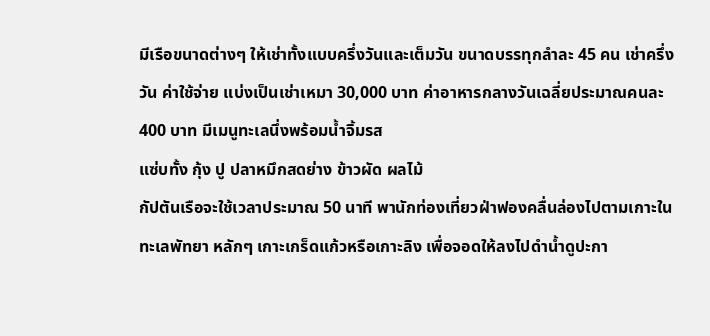มีเรือขนาดต่างๆ ให้เช่าทั้งแบบครึ่งวันและเต็มวัน ขนาดบรรทุกลำละ 45 คน เช่าครึ่งวัน ค่าใช้จ่าย แบ่งเป็นเช่าเหมา 30,000 บาท ค่าอาหารกลางวันเฉลี่ยประมาณคนละ 400 บาท มีเมนูทะเลนึ่งพร้อมน้ำจิ้มรส
แซ่บทั้ง กุ้ง ปู ปลาหมึกสดย่าง ข้าวผัด ผลไม้
กัปตันเรือจะใช้เวลาประมาณ 50 นาที พานักท่องเที่ยวฝ่าฟองคลื่นล่องไปตามเกาะในทะเลพัทยา หลักๆ เกาะเกร็ดแก้วหรือเกาะลิง เพื่อจอดให้ลงไปดำน้ำดูปะกา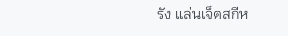รัง แล่นเจ็ตสกีห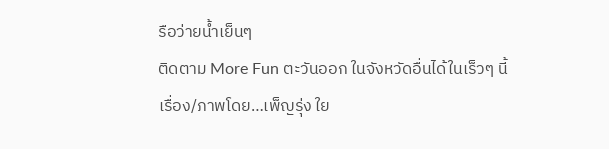รือว่ายน้ำเย็นๆ
ติดตาม More Fun ตะวันออก ในจังหวัดอื่นได้ในเร็วๆ นี้
เรื่อง/ภาพโดย…เพ็ญรุ่ง ใย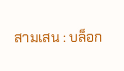สามเสน : บล็อก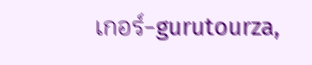เกอร์-gurutourza,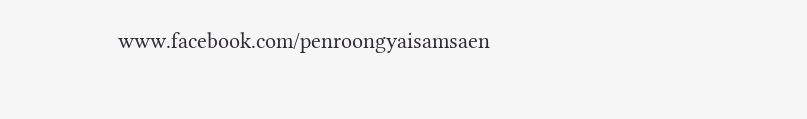www.facebook.com/penroongyaisamsaen